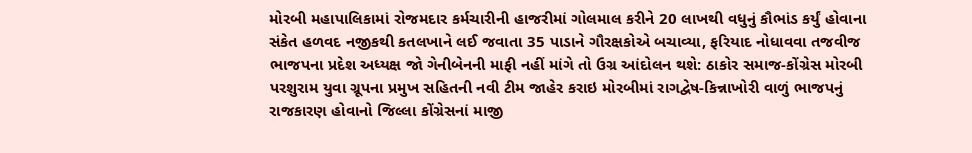મોરબી મહાપાલિકામાં રોજમદાર કર્મચારીની હાજરીમાં ગોલમાલ કરીને 20 લાખથી વધુનું કૌભાંડ કર્યું હોવાના સંકેત હળવદ નજીકથી કતલખાને લઈ જવાતા 35 પાડાને ગૌરક્ષકોએ બચાવ્યા, ફરિયાદ નોધાવવા તજવીજ ભાજપના પ્રદેશ અધ્યક્ષ જો ગેનીબેનની માફી નહીં માંગે તો ઉગ્ર આંદોલન થશે: ઠાકોર સમાજ-કોંગ્રેસ મોરબી પરશુરામ યુવા ગ્રૂપના પ્રમુખ સહિતની નવી ટીમ જાહેર કરાઇ મોરબીમાં રાગદ્વેષ-કિન્નાખોરી વાળું ભાજપનું રાજકારણ હોવાનો જિલ્લા કોંગ્રેસનાં માજી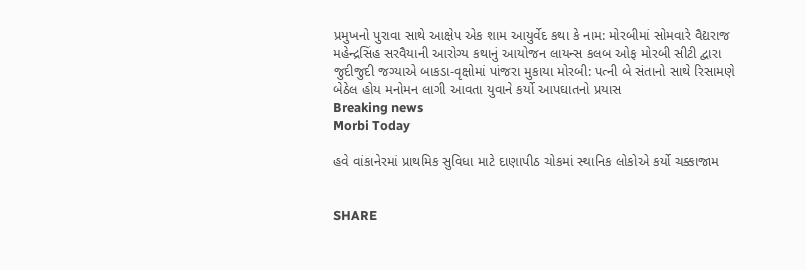પ્રમુખનો પુરાવા સાથે આક્ષેપ એક શામ આયુર્વેદ કથા કે નામ: મોરબીમાં સોમવારે વૈદ્યરાજ મહેન્દ્રસિંહ સરવૈયાની આરોગ્ય કથાનું આયોજન લાયન્સ કલબ ઓફ મોરબી સીટી દ્વારા જુદીજુદી જગ્યાએ બાકડા-વૃક્ષોમાં પાંજરા મુકાયા મોરબી: પત્ની બે સંતાનો સાથે રિસામણે બેઠેલ હોય મનોમન લાગી આવતા યુવાને કર્યો આપઘાતનો પ્રયાસ
Breaking news
Morbi Today

હવે વાંકાનેરમાં પ્રાથમિક સુવિધા માટે દાણાપીઠ ચોકમાં સ્થાનિક લોકોએ કર્યો ચક્કાજામ


SHARE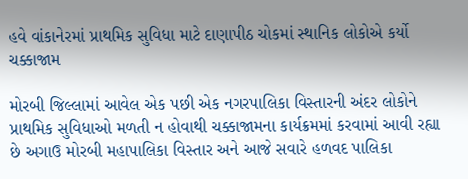હવે વાંકાનેરમાં પ્રાથમિક સુવિધા માટે દાણાપીઠ ચોકમાં સ્થાનિક લોકોએ કર્યો ચક્કાજામ

મોરબી જિલ્લામાં આવેલ એક પછી એક નગરપાલિકા વિસ્તારની અંદર લોકોને પ્રાથમિક સુવિધાઓ મળતી ન હોવાથી ચક્કાજામના કાર્યક્રમમાં કરવામાં આવી રહ્યા છે અગાઉ મોરબી મહાપાલિકા વિસ્તાર અને આજે સવારે હળવદ પાલિકા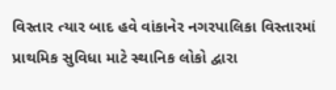વિસ્તાર ત્યાર બાદ હવે વાંકાનેર નગરપાલિકા વિસ્તારમાં પ્રાથમિક સુવિધા માટે સ્થાનિક લોકો દ્વારા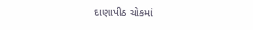દાણાપીઠ ચોકમાં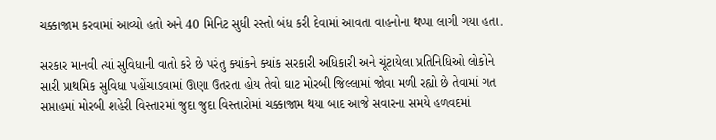ચક્કાજામ કરવામાં આવ્યો હતો અને 40 મિનિટ સુધી રસ્તો બંધ કરી દેવામાં આવતા વાહનોના થપ્પા લાગી ગયા હતા.

સરકાર માનવી ત્યાં સુવિધાની વાતો કરે છે પરંતુ ક્યાંકને ક્યાંક સરકારી અધિકારી અને ચૂંટાયેલા પ્રતિનિધિઓ લોકોને સારી પ્રાથમિક સુવિધા પહોંચાડવામાં ઊણા ઉતરતા હોય તેવો ઘાટ મોરબી જિલ્લામાં જોવા મળી રહ્યો છે તેવામાં ગત સપ્તાહમાં મોરબી શહેરી વિસ્તારમાં જુદા જુદા વિસ્તારોમાં ચક્કાજામ થયા બાદ આજે સવારના સમયે હળવદમાં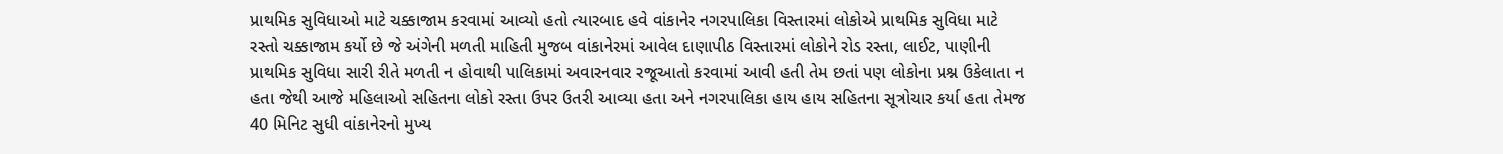પ્રાથમિક સુવિધાઓ માટે ચક્કાજામ કરવામાં આવ્યો હતો ત્યારબાદ હવે વાંકાનેર નગરપાલિકા વિસ્તારમાં લોકોએ પ્રાથમિક સુવિધા માટે રસ્તો ચક્કાજામ કર્યો છે જે અંગેની મળતી માહિતી મુજબ વાંકાનેરમાં આવેલ દાણાપીઠ વિસ્તારમાં લોકોને રોડ રસ્તા, લાઈટ, પાણીની પ્રાથમિક સુવિધા સારી રીતે મળતી ન હોવાથી પાલિકામાં અવારનવાર રજૂઆતો કરવામાં આવી હતી તેમ છતાં પણ લોકોના પ્રશ્ન ઉકેલાતા ન હતા જેથી આજે મહિલાઓ સહિતના લોકો રસ્તા ઉપર ઉતરી આવ્યા હતા અને નગરપાલિકા હાય હાય સહિતના સૂત્રોચાર કર્યા હતા તેમજ 40 મિનિટ સુધી વાંકાનેરનો મુખ્ય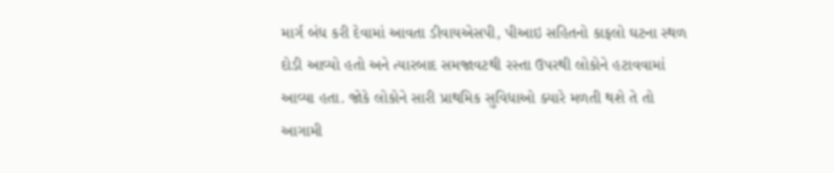માર્ગ બંધ કરી દેવામાં આવતા ડીવાયએસપી, પીઆઇ સહિતનો કાફલો ઘટના સ્થળ દોડી આવ્યો હતો અને ત્યારબાદ સમજાવટથી રસ્તા ઉપરથી લોકોને હટાવવામાં આવ્યા હતા. જોકે લોકોને સારી પ્રાથમિક સુવિધાઓ ક્યારે મળતી થશે તે તો આગામી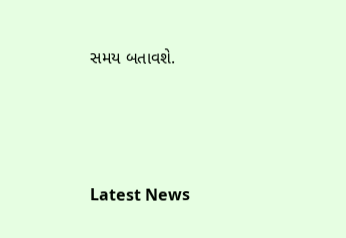સમય બતાવશે.






Latest News